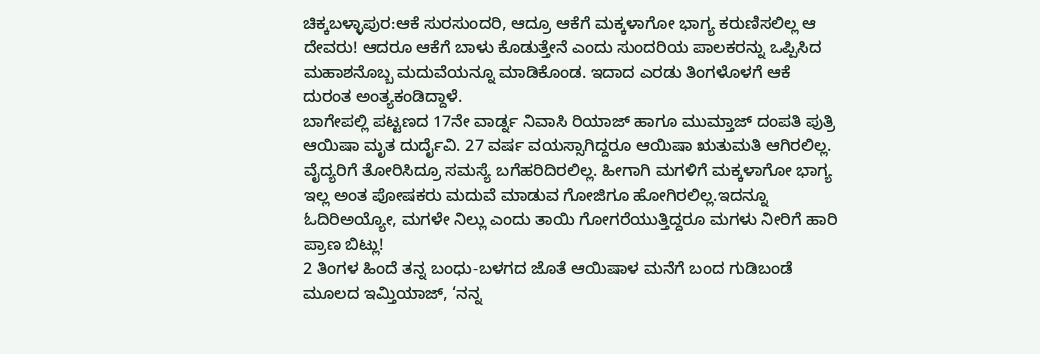ಚಿಕ್ಕಬಳ್ಳಾಪುರ:ಆಕೆ ಸುರಸುಂದರಿ, ಆದ್ರೂ ಆಕೆಗೆ ಮಕ್ಕಳಾಗೋ ಭಾಗ್ಯ ಕರುಣಿಸಲಿಲ್ಲ ಆ ದೇವರು! ಆದರೂ ಆಕೆಗೆ ಬಾಳು ಕೊಡುತ್ತೇನೆ ಎಂದು ಸುಂದರಿಯ ಪಾಲಕರನ್ನು ಒಪ್ಪಿಸಿದ ಮಹಾಶನೊಬ್ಬ ಮದುವೆಯನ್ನೂ ಮಾಡಿಕೊಂಡ. ಇದಾದ ಎರಡು ತಿಂಗಳೊಳಗೆ ಆಕೆ ದುರಂತ ಅಂತ್ಯಕಂಡಿದ್ದಾಳೆ.
ಬಾಗೇಪಲ್ಲಿ ಪಟ್ಟಣದ 17ನೇ ವಾರ್ಡ್ನ ನಿವಾಸಿ ರಿಯಾಜ್ ಹಾಗೂ ಮುಮ್ತಾಜ್ ದಂಪತಿ ಪುತ್ರಿ ಆಯಿಷಾ ಮೃತ ದುರ್ದೈವಿ. 27 ವರ್ಷ ವಯಸ್ಸಾಗಿದ್ದರೂ ಆಯಿಷಾ ಋತುಮತಿ ಆಗಿರಲಿಲ್ಲ. ವೈದ್ಯರಿಗೆ ತೋರಿಸಿದ್ರೂ ಸಮಸ್ಯೆ ಬಗೆಹರಿದಿರಲಿಲ್ಲ. ಹೀಗಾಗಿ ಮಗಳಿಗೆ ಮಕ್ಕಳಾಗೋ ಭಾಗ್ಯ ಇಲ್ಲ ಅಂತ ಪೋಷಕರು ಮದುವೆ ಮಾಡುವ ಗೋಜಿಗೂ ಹೋಗಿರಲಿಲ್ಲ.ಇದನ್ನೂ ಓದಿರಿಅಯ್ಯೋ, ಮಗಳೇ ನಿಲ್ಲು ಎಂದು ತಾಯಿ ಗೋಗರೆಯುತ್ತಿದ್ದರೂ ಮಗಳು ನೀರಿಗೆ ಹಾರಿ ಪ್ರಾಣ ಬಿಟ್ಲು!
2 ತಿಂಗಳ ಹಿಂದೆ ತನ್ನ ಬಂಧು-ಬಳಗದ ಜೊತೆ ಆಯಿಷಾಳ ಮನೆಗೆ ಬಂದ ಗುಡಿಬಂಡೆ ಮೂಲದ ಇಮ್ತಿಯಾಜ್, ‘ನನ್ನ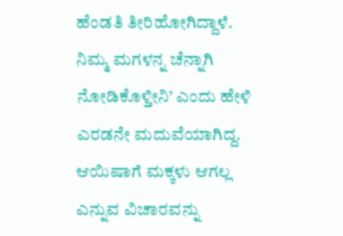ಹೆಂಡತಿ ತೀರಿಹೋಗಿದ್ದಾಳೆ. ನಿಮ್ಮ ಮಗಳನ್ನ ಚೆನ್ನಾಗಿ ನೋಡಿಕೊಳ್ತೀನಿ’ ಎಂದು ಹೇಳಿ ಎರಡನೇ ಮದುವೆಯಾಗಿದ್ದ. ಆಯಿಷಾಗೆ ಮಕ್ಕಳು ಆಗಲ್ಲ ಎನ್ನುವ ವಿಚಾರವನ್ನು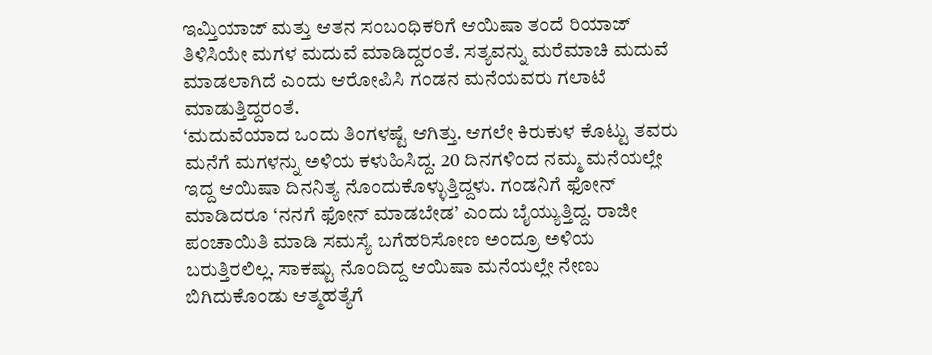ಇಮ್ತಿಯಾಜ್ ಮತ್ತು ಆತನ ಸಂಬಂಧಿಕರಿಗೆ ಆಯಿಷಾ ತಂದೆ ರಿಯಾಜ್ ತಿಳಿಸಿಯೇ ಮಗಳ ಮದುವೆ ಮಾಡಿದ್ದರಂತೆ. ಸತ್ಯವನ್ನು ಮರೆಮಾಚಿ ಮದುವೆ ಮಾಡಲಾಗಿದೆ ಎಂದು ಆರೋಪಿಸಿ ಗಂಡನ ಮನೆಯವರು ಗಲಾಟೆ ಮಾಡುತ್ತಿದ್ದರಂತೆ.
‘ಮದುವೆಯಾದ ಒಂದು ತಿಂಗಳಷ್ಟೆ ಆಗಿತ್ತು. ಆಗಲೇ ಕಿರುಕುಳ ಕೊಟ್ಟು ತವರು ಮನೆಗೆ ಮಗಳನ್ನು ಅಳಿಯ ಕಳುಹಿಸಿದ್ದ. 20 ದಿನಗಳಿಂದ ನಮ್ಮ ಮನೆಯಲ್ಲೇ ಇದ್ದ ಆಯಿಷಾ ದಿನನಿತ್ಯ ನೊಂದುಕೊಳ್ಳುತ್ತಿದ್ದಳು. ಗಂಡನಿಗೆ ಫೋನ್ ಮಾಡಿದರೂ ‘ನನಗೆ ಫೋನ್ ಮಾಡಬೇಡ’ ಎಂದು ಬೈಯ್ಯುತ್ತಿದ್ದ. ರಾಜೀ ಪಂಚಾಯಿತಿ ಮಾಡಿ ಸಮಸ್ಯೆ ಬಗೆಹರಿಸೋಣ ಅಂದ್ರೂ ಅಳಿಯ ಬರುತ್ತಿರಲಿಲ್ಲ. ಸಾಕಷ್ಟು ನೊಂದಿದ್ದ ಆಯಿಷಾ ಮನೆಯಲ್ಲೇ ನೇಣು ಬಿಗಿದುಕೊಂಡು ಆತ್ಮಹತ್ಯೆಗೆ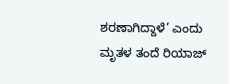ಶರಣಾಗಿದ್ದಾಳೆ’ ಎಂದು ಮೃತಳ ತಂದೆ ರಿಯಾಜ್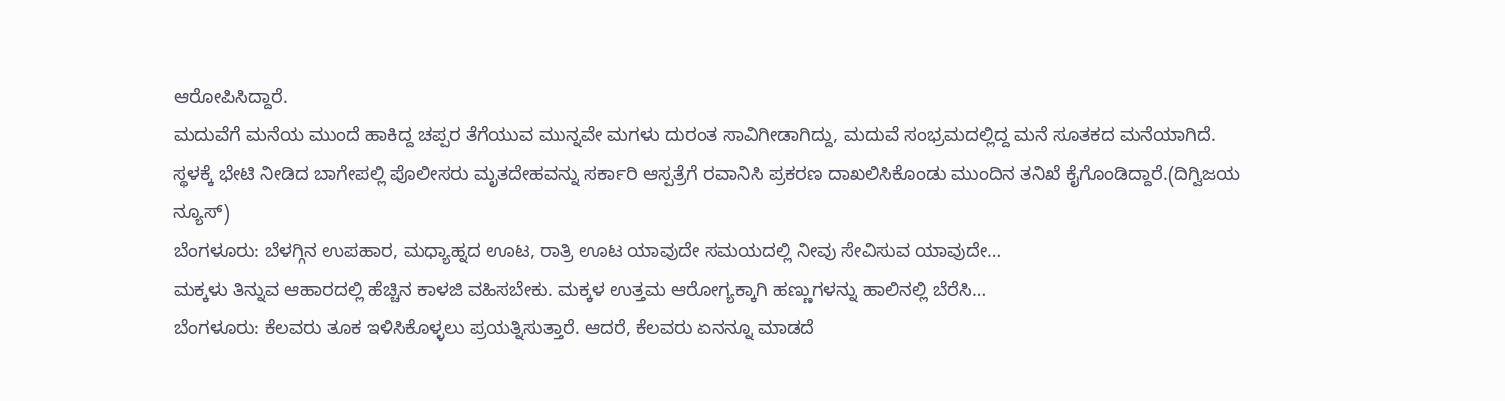ಆರೋಪಿಸಿದ್ದಾರೆ.
ಮದುವೆಗೆ ಮನೆಯ ಮುಂದೆ ಹಾಕಿದ್ದ ಚಪ್ಪರ ತೆಗೆಯುವ ಮುನ್ನವೇ ಮಗಳು ದುರಂತ ಸಾವಿಗೀಡಾಗಿದ್ದು, ಮದುವೆ ಸಂಭ್ರಮದಲ್ಲಿದ್ದ ಮನೆ ಸೂತಕದ ಮನೆಯಾಗಿದೆ.
ಸ್ಥಳಕ್ಕೆ ಭೇಟಿ ನೀಡಿದ ಬಾಗೇಪಲ್ಲಿ ಪೊಲೀಸರು ಮೃತದೇಹವನ್ನು ಸರ್ಕಾರಿ ಆಸ್ಪತ್ರೆಗೆ ರವಾನಿಸಿ ಪ್ರಕರಣ ದಾಖಲಿಸಿಕೊಂಡು ಮುಂದಿನ ತನಿಖೆ ಕೈಗೊಂಡಿದ್ದಾರೆ.(ದಿಗ್ವಿಜಯ ನ್ಯೂಸ್)
ಬೆಂಗಳೂರು: ಬೆಳಗ್ಗಿನ ಉಪಹಾರ, ಮಧ್ಯಾಹ್ನದ ಊಟ, ರಾತ್ರಿ ಊಟ ಯಾವುದೇ ಸಮಯದಲ್ಲಿ ನೀವು ಸೇವಿಸುವ ಯಾವುದೇ…
ಮಕ್ಕಳು ತಿನ್ನುವ ಆಹಾರದಲ್ಲಿ ಹೆಚ್ಚಿನ ಕಾಳಜಿ ವಹಿಸಬೇಕು. ಮಕ್ಕಳ ಉತ್ತಮ ಆರೋಗ್ಯಕ್ಕಾಗಿ ಹಣ್ಣುಗಳನ್ನು ಹಾಲಿನಲ್ಲಿ ಬೆರೆಸಿ…
ಬೆಂಗಳೂರು: ಕೆಲವರು ತೂಕ ಇಳಿಸಿಕೊಳ್ಳಲು ಪ್ರಯತ್ನಿಸುತ್ತಾರೆ. ಆದರೆ, ಕೆಲವರು ಏನನ್ನೂ ಮಾಡದೆ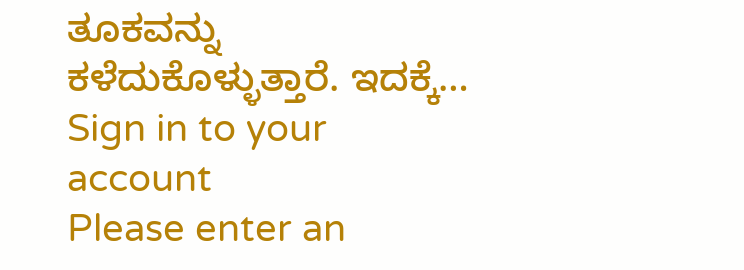ತೂಕವನ್ನು ಕಳೆದುಕೊಳ್ಳುತ್ತಾರೆ. ಇದಕ್ಕೆ…
Sign in to your account
Please enter an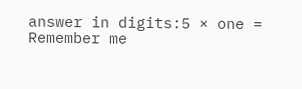answer in digits:5 × one =
Remember me